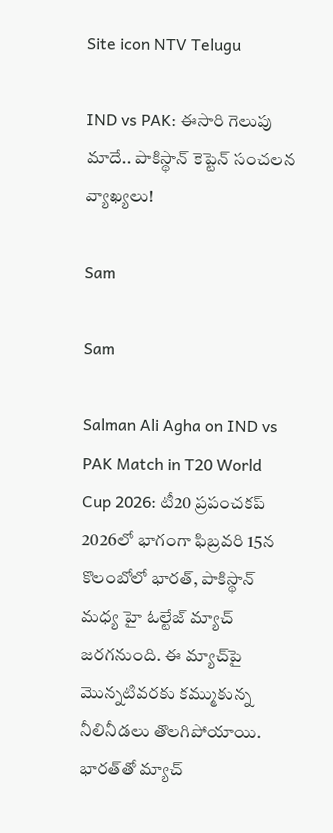Site icon NTV Telugu

IND vs PAK: ఈసారి గెలుపు మాదే.. పాకిస్థాన్ కెప్టెన్ సంచలన వ్యాఖ్యలు!

Sam

Sam

Salman Ali Agha on IND vs PAK Match in T20 World Cup 2026: టీ20 ప్రపంచకప్‌ 2026లో భాగంగా ఫిబ్రవరి 15న కొలంబోలో భారత్‌, పాకిస్థాన్ మధ్య హై ఓల్టేజ్ మ్యాచ్ జరగనుంది. ఈ మ్యాచ్‌పై మొన్నటివరకు కమ్ముకున్న నీలినీడలు తొలగిపోయాయి. భారత్‌తో మ్యాచ్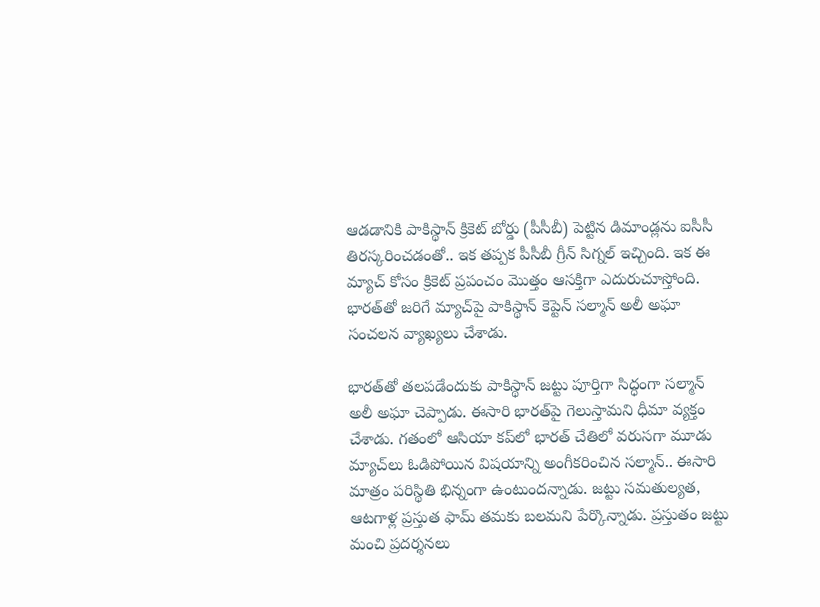ఆడడానికి పాకిస్థాన్ క్రికెట్ బోర్డు (పీసీబీ) పెట్టిన డిమాండ్లను ఐసీసీ తిరస్కరించడంతో.. ఇక తప్పక పీసీబీ గ్రీన్ సిగ్నల్ ఇచ్చింది. ఇక ఈ మ్యాచ్ కోసం క్రికెట్ ప్రపంచం మొత్తం ఆసక్తిగా ఎదురుచూస్తోంది. భారత్‌తో జరిగే మ్యాచ్‌పై పాకిస్థాన్ కెప్టెన్ సల్మాన్ అలీ అఘా సంచలన వ్యాఖ్యలు చేశాడు.

భారత్‌తో తలపడేందుకు పాకిస్థాన్ జట్టు పూర్తిగా సిద్ధంగా సల్మాన్ అలీ అఘా చెప్పాడు. ఈసారి భారత్‌పై గెలుస్తామని ధీమా వ్యక్తం చేశాడు. గతంలో ఆసియా కప్‌లో భారత్ చేతిలో వరుసగా మూడు మ్యాచ్‌లు ఓడిపోయిన విషయాన్ని అంగీకరించిన సల్మాన్.. ఈసారి మాత్రం పరిస్థితి భిన్నంగా ఉంటుందన్నాడు. జట్టు సమతుల్యత, ఆటగాళ్ల ప్రస్తుత ఫామ్ తమకు బలమని పేర్కొన్నాడు. ప్రస్తుతం జట్టు మంచి ప్రదర్శనలు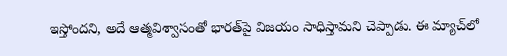ఇస్తోందని, అదే ఆత్మవిశ్వాసంతో భారత్‌పై విజయం సాధిస్తామని చెప్పాడు. ఈ మ్యాచ్‌లో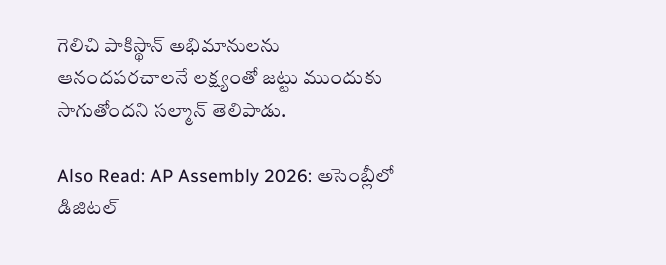గెలిచి పాకిస్థాన్ అభిమానులను ఆనందపరచాలనే లక్ష్యంతో జట్టు ముందుకు సాగుతోందని సల్మాన్ తెలిపాడు.

Also Read: AP Assembly 2026: అసెంబ్లీలో డిజిటల్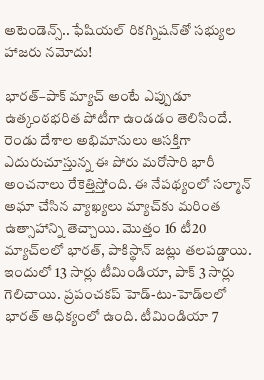అటెండెన్స్.. ఫేషియల్ రికగ్నిషన్‌తో సభ్యుల హాజరు నమోదు!

భారత్–పాక్ మ్యాచ్ అంటే ఎప్పుడూ ఉత్కంఠభరిత పోటీగా ఉండడం తెలిసిందే. రెండు దేశాల అభిమానులు ఆసక్తిగా ఎదురుచూస్తున్న ఈ పోరు మరోసారి భారీ అంచనాలు రేకెత్తిస్తోంది. ఈ నేపథ్యంలో సల్మాన్ అఘా చేసిన వ్యాఖ్యలు మ్యాచ్‌కు మరింత ఉత్సాహాన్ని తెచ్చాయి. మొత్తం 16 టీ20 మ్యాచ్‌లలో భారత్, పాకిస్థాన్ జట్లు తలపడ్డాయి. ఇందులో 13 సార్లు టీమిండియా, పాక్ 3 సార్లు గెలిచాయి. ప్రపంచకప్‌ హెడ్-టు-హెడ్‌లలో భారత్ ఆధిక్యంలో ఉంది. టీమిండియా 7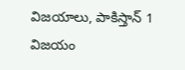విజయాలు, పాకిస్తాన్ 1 విజయం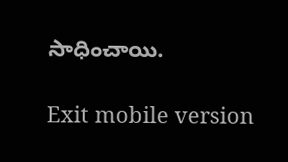సాధించాయి.

Exit mobile version